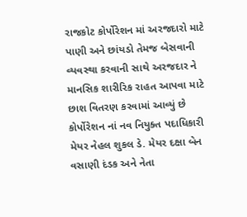રાજકોટ કોર્પોરેશન માં અરજદારો માટે પાણી અને છાંયડો તેમજ બેસવાની વ્યવસ્થા કરવાની સાથે અરજદાર ને માનસિક શારીરિક રાહત આપવા માટે છાશ વિતરણ કરવામાં આવ્યું છે કોર્પોરેશન નાં નવ નિયુક્ત પદાધિકારી મેયર નેહલ શુકલ ડે. મેયર દક્ષા બેન વસાણી દંડક અને નેતા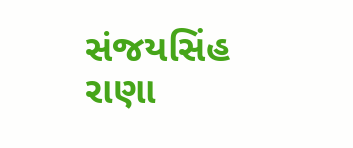સંજયસિંહ રાણા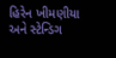હિરેન ખીમણીયા અને સ્ટેન્ડિગ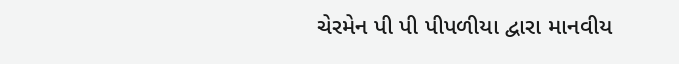ચેરમેન પી પી પીપળીયા દ્વારા માનવીય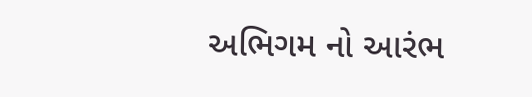અભિગમ નો આરંભ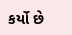કર્યો છે